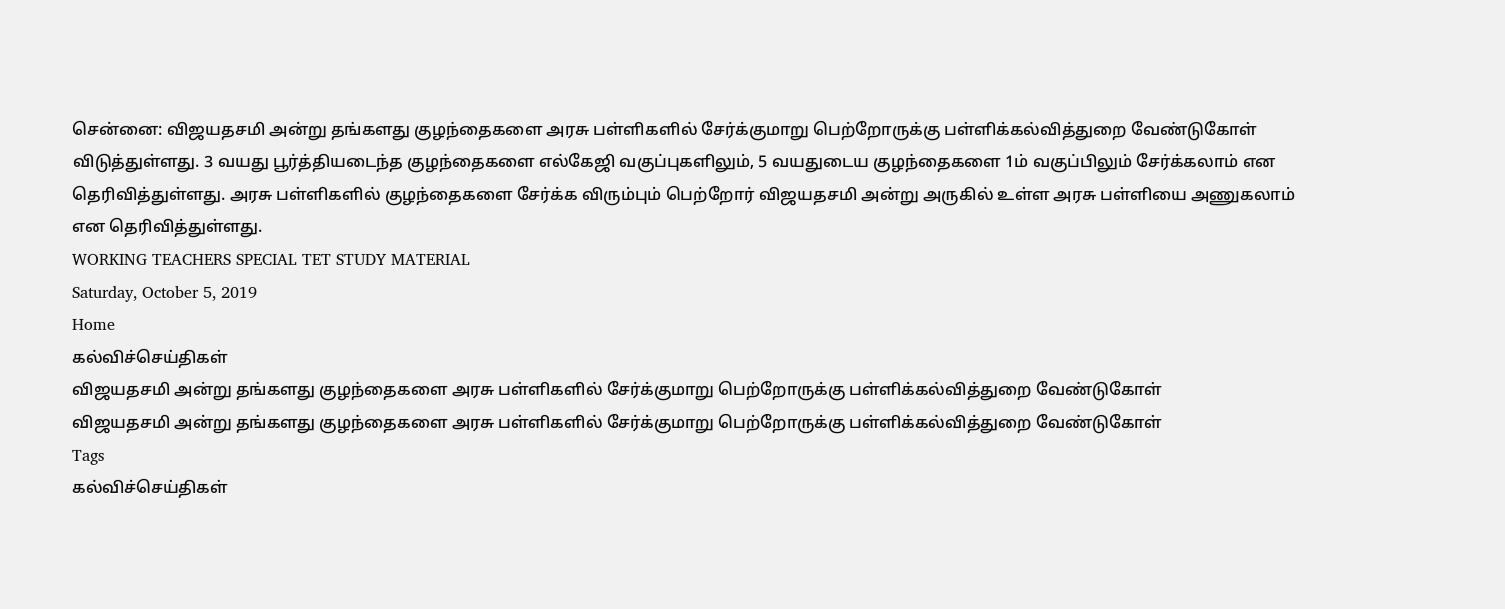சென்னை: விஜயதசமி அன்று தங்களது குழந்தைகளை அரசு பள்ளிகளில் சேர்க்குமாறு பெற்றோருக்கு பள்ளிக்கல்வித்துறை வேண்டுகோள் விடுத்துள்ளது. 3 வயது பூர்த்தியடைந்த குழந்தைகளை எல்கேஜி வகுப்புகளிலும், 5 வயதுடைய குழந்தைகளை 1ம் வகுப்பிலும் சேர்க்கலாம் என தெரிவித்துள்ளது. அரசு பள்ளிகளில் குழந்தைகளை சேர்க்க விரும்பும் பெற்றோர் விஜயதசமி அன்று அருகில் உள்ள அரசு பள்ளியை அணுகலாம் என தெரிவித்துள்ளது.
WORKING TEACHERS SPECIAL TET STUDY MATERIAL
Saturday, October 5, 2019
Home
கல்விச்செய்திகள்
விஜயதசமி அன்று தங்களது குழந்தைகளை அரசு பள்ளிகளில் சேர்க்குமாறு பெற்றோருக்கு பள்ளிக்கல்வித்துறை வேண்டுகோள்
விஜயதசமி அன்று தங்களது குழந்தைகளை அரசு பள்ளிகளில் சேர்க்குமாறு பெற்றோருக்கு பள்ளிக்கல்வித்துறை வேண்டுகோள்
Tags
கல்விச்செய்திகள்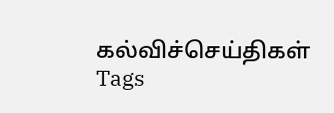கல்விச்செய்திகள்
Tags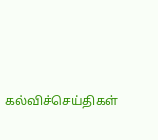கல்விச்செய்திகள்